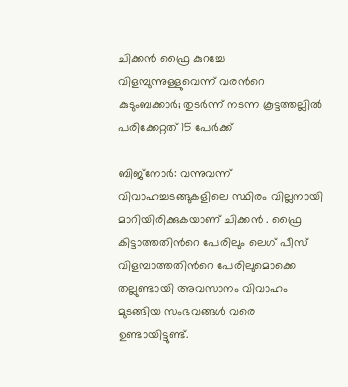ചിക്കൻ ഫ്രൈ കുറച്ചേ വിളമ്പുന്നുള്ളുവെന്ന് വരന്‍റെ കുടുംബക്കാര്‍; തുടര്‍ന്ന് നടന്ന കൂട്ടത്തല്ലില്‍ പരിക്കേറ്റത് 15 പേര്‍ക്ക്

ബിജ്നോര്‍: വന്നുവന്ന് വിവാഹച്ചടങ്ങുകളിലെ സ്ഥിരം വില്ലനായി മാറിയിരിക്കുകയാണ് ചിക്കൻ . ഫ്രൈ കിട്ടാത്തതിന്‍റെ പേരിലും ലെഗ് പീസ് വിളമ്പാത്തതിന്‍റെ പേരിലുമൊക്കെ തല്ലുണ്ടായി അവസാനം വിവാഹം മുടങ്ങിയ സംഭവങ്ങള്‍ വരെ ഉണ്ടായിട്ടുണ്ട്.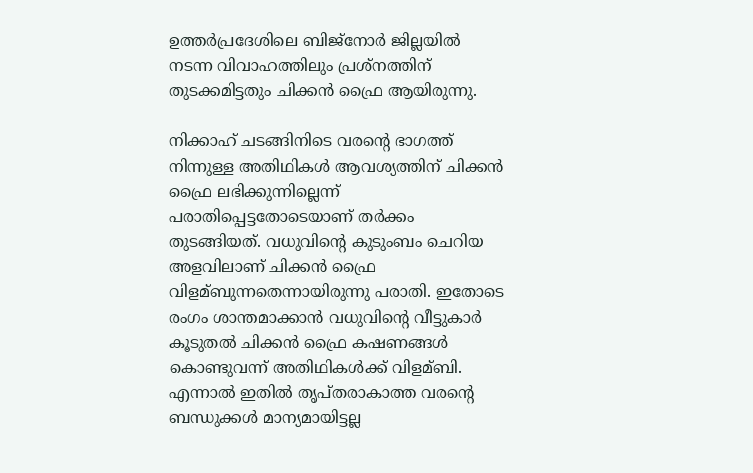ഉത്തര്‍പ്രദേശിലെ ബിജ്നോര്‍ ജില്ലയില്‍ നടന്ന വിവാഹത്തിലും പ്രശ്നത്തിന് തുടക്കമിട്ടതും ചിക്കൻ ഫ്രൈ ആയിരുന്നു.

നിക്കാഹ് ചടങ്ങിനിടെ വരന്‍റെ ഭാഗത്ത് നിന്നുള്ള അതിഥികള്‍ ആവശ്യത്തിന് ചിക്കൻ ഫ്രൈ ലഭിക്കുന്നില്ലെന്ന് പരാതിപ്പെട്ടതോടെയാണ് തര്‍ക്കം തുടങ്ങിയത്. വധുവിന്‍റെ കുടുംബം ചെറിയ അളവിലാണ് ചിക്കൻ ഫ്രൈ വിളമ്ബുന്നതെന്നായിരുന്നു പരാതി. ഇതോടെ രംഗം ശാന്തമാക്കാൻ വധുവിന്‍റെ വീട്ടുകാര്‍ കൂടുതല്‍ ചിക്കൻ ഫ്രൈ കഷണങ്ങള്‍ കൊണ്ടുവന്ന് അതിഥികള്‍ക്ക് വിളമ്ബി. എന്നാല്‍ ഇതില്‍ തൃപ്തരാകാത്ത വരന്‍റെ ബന്ധുക്കള്‍ മാന്യമായിട്ടല്ല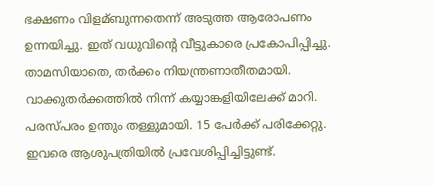ഭക്ഷണം വിളമ്ബുന്നതെന്ന് അടുത്ത ആരോപണം ഉന്നയിച്ചു. ഇത് വധുവിന്‍റെ വീട്ടുകാരെ പ്രകോപിപ്പിച്ചു. താമസിയാതെ, തർക്കം നിയന്ത്രണാതീതമായി. വാക്കുതർക്കത്തില്‍ നിന്ന് കയ്യാങ്കളിയിലേക്ക് മാറി. പരസ്പരം ഉന്തും തള്ളുമായി. 15 പേര്‍ക്ക് പരിക്കേറ്റു. ഇവരെ ആശുപത്രിയില്‍ പ്രവേശിപ്പിച്ചിട്ടുണ്ട്.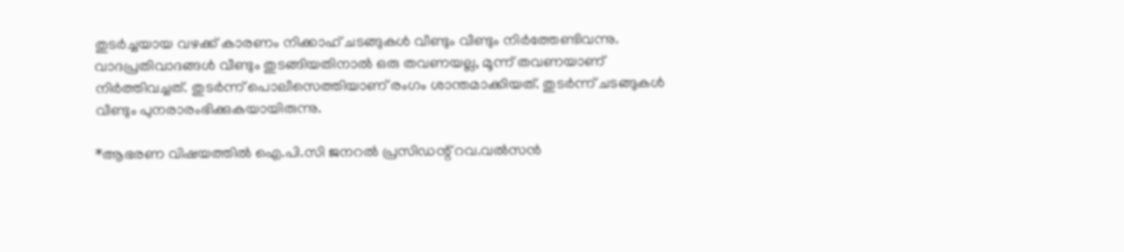തുടർച്ചയായ വഴക്ക് കാരണം നിക്കാഹ് ചടങ്ങുകള്‍ വീണ്ടും വീണ്ടും നിർത്തേണ്ടിവന്നു. വാദപ്രതിവാദങ്ങള്‍ വീണ്ടും തുടങ്ങിയതിനാല്‍ ഒരു തവണയല്ല, മൂന്ന് തവണയാണ് നിർത്തിവച്ചത്. തുടര്‍ന്ന് പൊലീസെത്തിയാണ് രംഗം ശാന്തമാക്കിയത്. തുടര്‍ന്ന് ചടങ്ങുകള്‍ വീണ്ടും പുനരാരംഭിക്കുകയായിരുന്നു.

*ആഭരണ വിഷയത്തില്‍ ഐ.പി.സി ജനറല്‍ പ്രസിഡന്റ് റവ.വല്‍സന്‍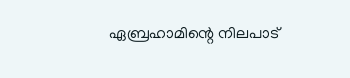ഏബ്രഹാമിന്റെ നിലപാട്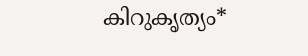കിറുകൃത്യം*